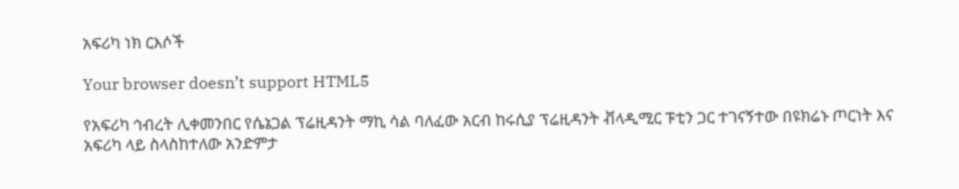አፍሪካ ነክ ርእሶች

Your browser doesn’t support HTML5

የአፍሪካ ኅብረት ሊቀመንበር የሴኔጋል ፕሬዚዳንት ማኪ ሳል ባለፈው አርብ ከሩሲያ ፕሬዚዳንት ቭላዲሚር ፑቲን ጋር ተገናኝተው በዩክሬኑ ጦርነት እና አፍሪካ ላይ ስላስከተለው አንድምታ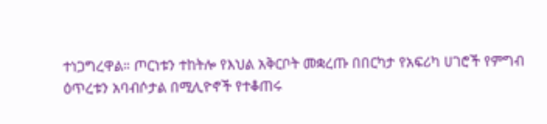ተነጋግረዋል። ጦርነቱን ተከትሎ የእህል አቅርቦት መቋረጡ በበርካታ የአፍሪካ ሀገሮች የምግብ ዕጥረቱን አባብሶታል በሚሊዮኖች የተቆጠሩ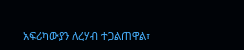አፍሪካውያን ለረሃብ ተጋልጠዋል፣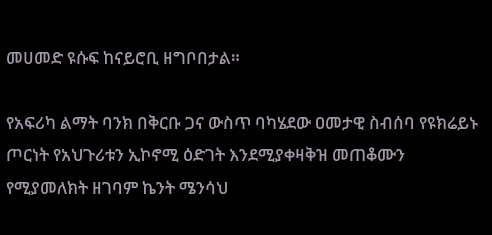መሀመድ ዩሱፍ ከናይሮቢ ዘግቦበታል።

የአፍሪካ ልማት ባንክ በቅርቡ ጋና ውስጥ ባካሄደው ዐመታዊ ስብሰባ የዩክሬይኑ ጦርነት የአህጉሪቱን ኢኮኖሚ ዕድገት እንደሚያቀዛቅዝ መጠቆሙን የሚያመለክት ዘገባም ኬንት ሜንሳህ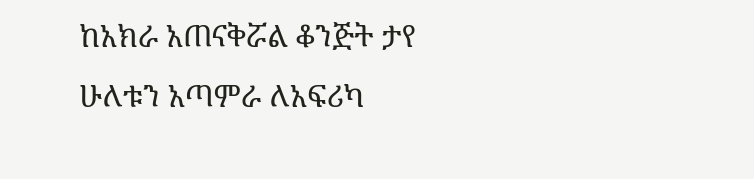ከአክራ አጠናቅሯል ቆንጅት ታየ ሁለቱን አጣምራ ለአፍሪካ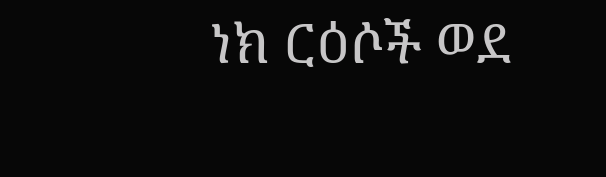ነክ ርዕሶች ወደ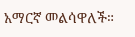አማርኛ መልሳዋለች።